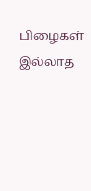பிழைகள் இல்லாத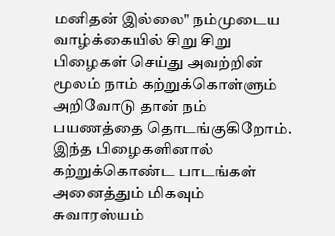மனிதன் இல்லை" நம்முடைய வாழ்க்கையில் சிறு சிறு பிழைகள் செய்து அவற்றின் மூலம் நாம் கற்றுக்கொள்ளும் அறிவோடு தான் நம் பயணத்தை தொடங்குகிறோம். இந்த பிழைகளினால் கற்றுக்கொண்ட பாடங்கள் அனைத்தும் மிகவும் சுவாரஸ்யம்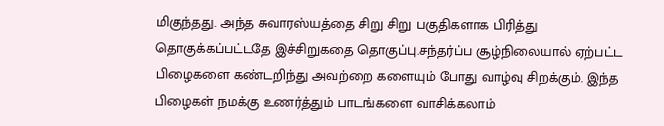மிகுந்தது. அந்த சுவாரஸ்யத்தை சிறு சிறு பகுதிகளாக பிரித்து தொகுக்கப்பட்டதே இச்சிறுகதை தொகுப்பு.சந்தர்ப்ப சூழ்நிலையால் ஏற்பட்ட பிழைகளை கண்டறிந்து அவற்றை களையும் போது வாழ்வு சிறக்கும். இந்த பிழைகள் நமக்கு உணர்த்தும் பாடங்களை வாசிக்கலாம்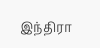இந்திரா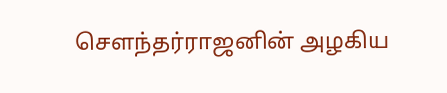சௌந்தர்ராஜனின் அழகிய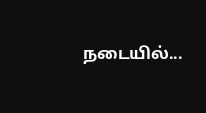நடையில்...